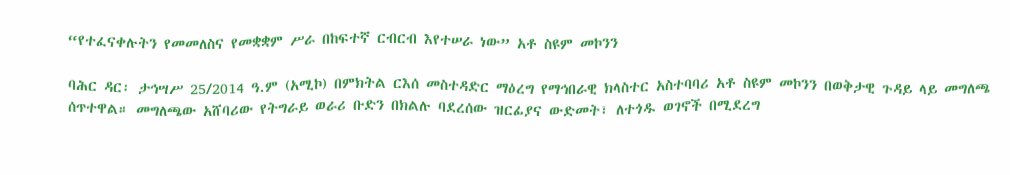“የተፈናቀሉትን የመመለስና የመቋቋም ሥራ በከፍተኛ ርብርብ እየተሠራ ነው” አቶ ስዩም መኮንን

ባሕር ዳር፡ ታኅሣሥ 25/2014 ዓ.ም (አሚኮ) በምክትል ርእሰ መስተዳድር ማዕረግ የማኅበራዊ ክላስተር አስተባባሪ አቶ ስዩም መኮንን በወቅታዊ ጉዳይ ላይ መግለጫ ሰጥተዋል። መግለጫው አሸባሪው የትግራይ ወራሪ ቡድን በክልሉ ባደረሰው ዝርፊያና ውድመት፣ ለተጎዱ ወገኖች በሚደረግ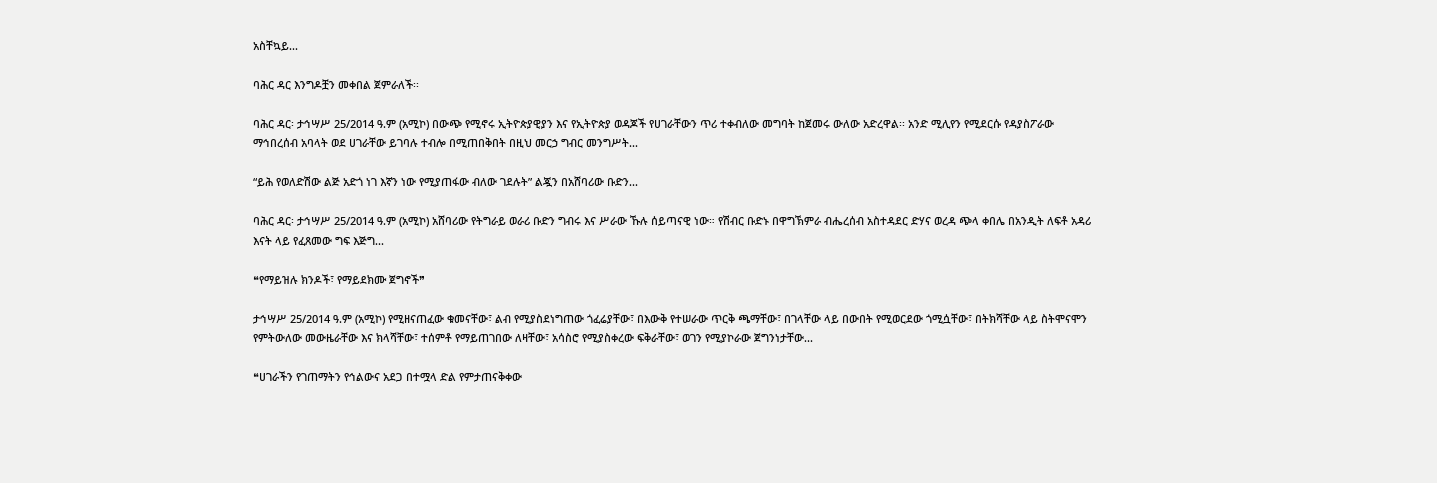አስቸኳይ...

ባሕር ዳር እንግዶቿን መቀበል ጀምራለች፡፡

ባሕር ዳር፡ ታኅሣሥ 25/2014 ዓ.ም (አሚኮ) በውጭ የሚኖሩ ኢትዮጵያዊያን እና የኢትዮጵያ ወዳጆች የሀገራቸውን ጥሪ ተቀብለው መግባት ከጀመሩ ውለው አድረዋል፡፡ አንድ ሚሊየን የሚደርሱ የዳያስፖራው ማኅበረሰብ አባላት ወደ ሀገራቸው ይገባሉ ተብሎ በሚጠበቅበት በዚህ መርኃ ግብር መንግሥት...

“ይሕ የወለድሽው ልጅ አድጎ ነገ እኛን ነው የሚያጠፋው ብለው ገደሉት” ልጇን በአሸባሪው ቡድን...

ባሕር ዳር፡ ታኅሣሥ 25/2014 ዓ.ም (አሚኮ) አሸባሪው የትግራይ ወራሪ ቡድን ግብሩ እና ሥራው ኹሉ ሰይጣናዊ ነው። የሽብር ቡድኑ በዋግኽምራ ብሔረሰብ አስተዳደር ድሃና ወረዳ ጭላ ቀበሌ በአንዲት ለፍቶ አዳሪ እናት ላይ የፈጸመው ግፍ እጅግ...

❝የማይዝሉ ክንዶች፣ የማይደክሙ ጀግኖች❞

ታኅሣሥ 25/2014 ዓ.ም (አሚኮ) የሚዘናጠፈው ቁመናቸው፣ ልብ የሚያስደነግጠው ጎፈሬያቸው፣ በእውቅ የተሠራው ጥርቅ ጫማቸው፣ በገላቸው ላይ በውበት የሚወርደው ጎሚሷቸው፣ በትክሻቸው ላይ ስትሞናሞን የምትውለው መውዜራቸው እና ክላሻቸው፣ ተሰምቶ የማይጠገበው ለዛቸው፣ አሳስሮ የሚያስቀረው ፍቅራቸው፣ ወገን የሚያኮራው ጀግንነታቸው...

❝ሀገራችን የገጠማትን የኅልውና አደጋ በተሟላ ድል የምታጠናቅቀው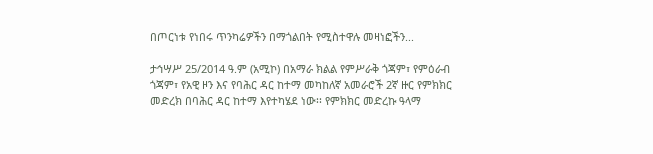በጦርነቱ የነበሩ ጥንካሬዎችን በማጎልበት የሚስተዋሉ መዛነፎችን...

ታኅሣሥ 25/2014 ዓ.ም (አሚኮ) በአማራ ክልል የምሥራቅ ጎጃም፣ የምዕራብ ጎጃም፣ የአዊ ዞን እና የባሕር ዳር ከተማ መካከለኛ አመራሮች 2ኛ ዙር የምክክር መድረክ በባሕር ዳር ከተማ እየተካሄደ ነው፡፡ የምክክር መድረኩ ዓላማ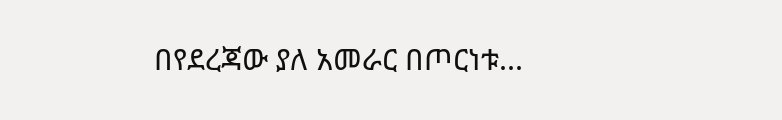በየደረጃው ያለ አመራር በጦርነቱ...